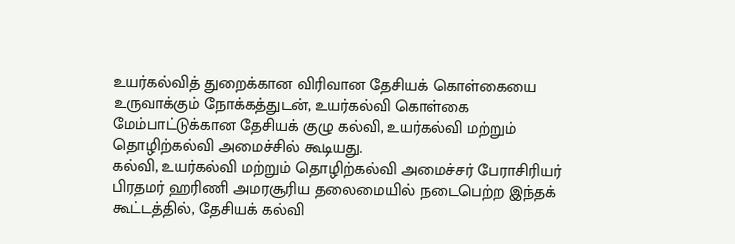உயர்கல்வித் துறைக்கான விரிவான தேசியக் கொள்கையை உருவாக்கும் நோக்கத்துடன், உயர்கல்வி கொள்கை மேம்பாட்டுக்கான தேசியக் குழு கல்வி, உயர்கல்வி மற்றும் தொழிற்கல்வி அமைச்சில் கூடியது.
கல்வி, உயர்கல்வி மற்றும் தொழிற்கல்வி அமைச்சர் பேராசிரியர் பிரதமர் ஹரிணி அமரசூரிய தலைமையில் நடைபெற்ற இந்தக் கூட்டத்தில், தேசியக் கல்வி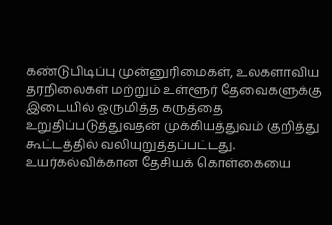கண்டுபிடிப்பு முன்னுரிமைகள், உலகளாவிய தரநிலைகள் மற்றும் உள்ளூர் தேவைகளுக்கு இடையில் ஒருமித்த கருத்தை உறுதிப்படுத்துவதன் முக்கியத்துவம் குறித்து கூட்டத்தில் வலியுறுத்தப்பட்டது.
உயர்கல்விக்கான தேசியக் கொள்கையை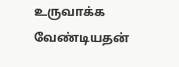உருவாக்க வேண்டியதன்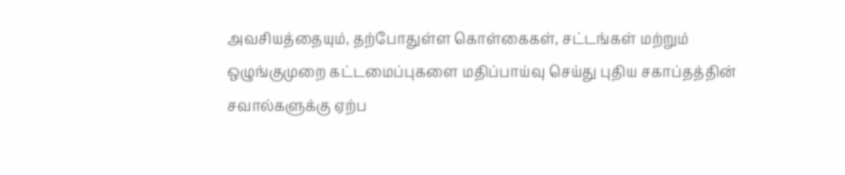அவசியத்தையும், தற்போதுள்ள கொள்கைகள், சட்டங்கள் மற்றும் ஒழுங்குமுறை கட்டமைப்புகளை மதிப்பாய்வு செய்து புதிய சகாப்தத்தின் சவால்களுக்கு ஏற்ப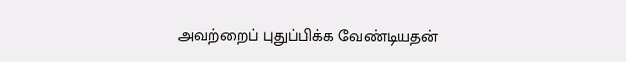அவற்றைப் புதுப்பிக்க வேண்டியதன்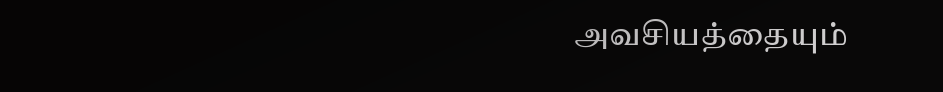அவசியத்தையும்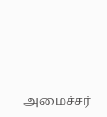அமைச்சர்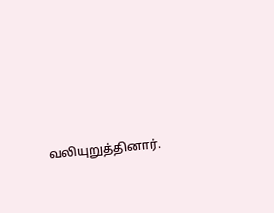வலியுறுத்தினார்.